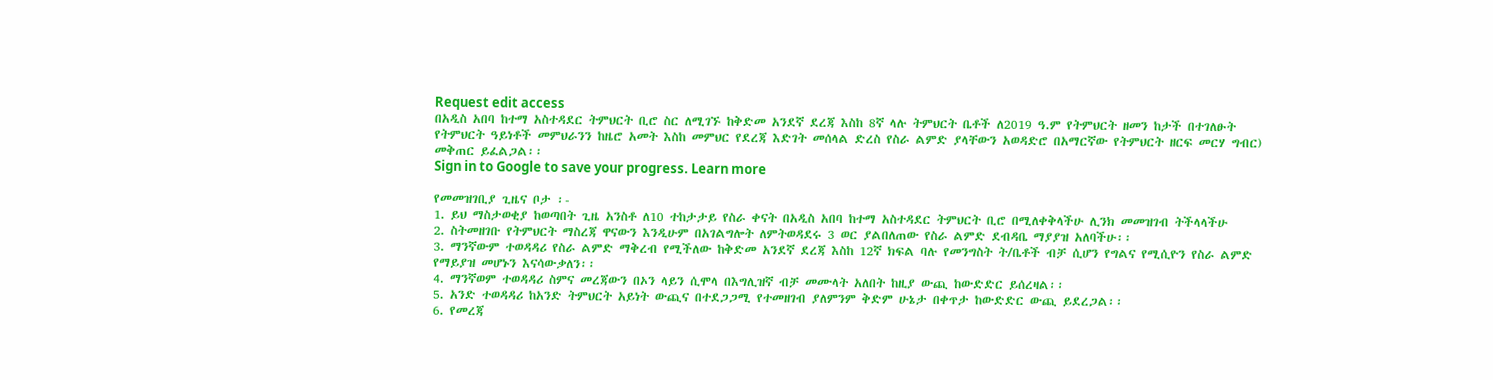Request edit access
በአዲስ አበባ ከተማ አስተዳደር ትምህርት ቢሮ ስር ለሚገኙ ከቅድመ አንደኛ ደረጃ እስከ 8ኛ ላሉ ትምህርት ቤቶች ለ2019 ዓ.ም የትምህርት ዘመን ከታች በተገለፁት የትምህርት ዓይነቶች መምህራንን ከዜሮ አመት እስከ መምህር የደረጃ እድገት መሰላል ድረስ የስራ ልምድ ያላቸውን አወዳድሮ በአማርኛው የትምህርት ዘርፍ መርሃ ግብር) መቅጠር ይፈልጋል፡፡
Sign in to Google to save your progress. Learn more

የመመዝገቢያ ጊዜና ቦታ ፡-
1. ይህ ማስታወቂያ ከወጣበት ጊዜ አንስቶ ለ10 ተከታታይ የስራ ቀናት በአዲስ አበባ ከተማ አስተዳደር ትምህርት ቢሮ በሚለቀቅላችሁ ሊንክ መመዝገብ ትችላላችሁ
2. ስትመዘገቡ የትምህርት ማስረጃ ዋናውን እንዲሁም በአገልግሎት ለምትወዳደሩ 3 ወር ያልበለጠው የስራ ልምድ ደብዳቤ ማያያዝ አለባችሁ፡፡
3. ማንኛውም ተወዳዳሪ የስራ ልምድ ማቅረብ የሚችለው ከቅድመ አንደኛ ደረጃ እስከ 12ኛ ክፍል ባሉ የመንግስት ት/ቤቶች ብቻ ሲሆን የግልና የሚሲዮን የስራ ልምድ የማይያዝ መሆኑን እናሳውቃለን፡፡
4. ማንኛወም ተወዳዳሪ ስምና መረጃውን በኦን ላይን ሲሞላ በእግሊዝኛ ብቻ መሙላት አለበት ከዚያ ውጪ ከውድድር ይሰረዛል፡፡
5. አንድ ተወዳዳሪ ከአንድ ትምህርት አይነት ውጪና በተደጋጋሚ የተመዘገብ ያለምንም ቅድም ሁኔታ በቀጥታ ከውድድር ውጪ ይደረጋል፡፡
6. የመረጃ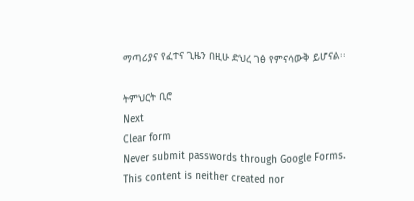ማጣሪያና የፈተና ጊዜን በዚሁ ድህረ ገፅ የምናሳውቅ ይሆናል፡፡

ትምህርት ቢሮ
Next
Clear form
Never submit passwords through Google Forms.
This content is neither created nor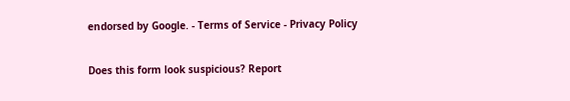endorsed by Google. - Terms of Service - Privacy Policy

Does this form look suspicious? Report